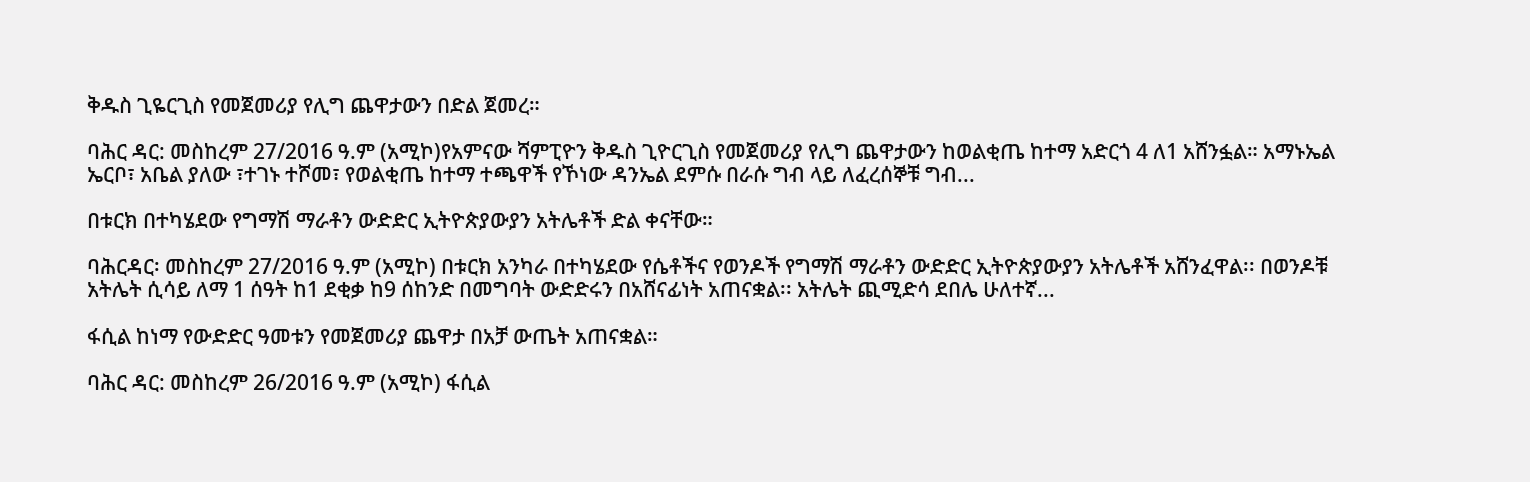ቅዱስ ጊዬርጊስ የመጀመሪያ የሊግ ጨዋታውን በድል ጀመረ።

ባሕር ዳር: መስከረም 27/2016 ዓ.ም (አሚኮ)የአምናው ሻምፒዮን ቅዱስ ጊዮርጊስ የመጀመሪያ የሊግ ጨዋታውን ከወልቂጤ ከተማ አድርጎ 4 ለ1 አሸንፏል። አማኑኤል ኤርቦ፣ አቤል ያለው ፣ተገኑ ተሾመ፣ የወልቂጤ ከተማ ተጫዋች የኾነው ዳንኤል ደምሱ በራሱ ግብ ላይ ለፈረሰኞቹ ግብ...

በቱርክ በተካሄደው የግማሽ ማራቶን ውድድር ኢትዮጵያውያን አትሌቶች ድል ቀናቸው።

ባሕርዳር፡ መስከረም 27/2016 ዓ.ም (አሚኮ) በቱርክ አንካራ በተካሄደው የሴቶችና የወንዶች የግማሽ ማራቶን ውድድር ኢትዮጵያውያን አትሌቶች አሸንፈዋል፡፡ በወንዶቹ አትሌት ሲሳይ ለማ 1 ሰዓት ከ1 ደቂቃ ከ9 ሰከንድ በመግባት ውድድሩን በአሸናፊነት አጠናቋል፡፡ አትሌት ጪሚድሳ ደበሌ ሁለተኛ...

ፋሲል ከነማ የውድድር ዓመቱን የመጀመሪያ ጨዋታ በአቻ ውጤት አጠናቋል።

ባሕር ዳር: መስከረም 26/2016 ዓ.ም (አሚኮ) ፋሲል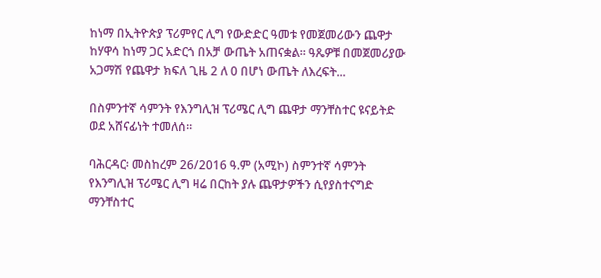ከነማ በኢትዮጵያ ፕሪምየር ሊግ የውድድር ዓመቱ የመጀመሪውን ጨዋታ ከሃዋሳ ከነማ ጋር አድርጎ በአቻ ውጤት አጠናቋል። ዓጼዎቹ በመጀመሪያው አጋማሽ የጨዋታ ክፍለ ጊዜ 2 ለ 0 በሆነ ውጤት ለእረፍት...

በስምንተኛ ሳምንት የእንግሊዝ ፕሪሜር ሊግ ጨዋታ ማንቸስተር ዩናይትድ ወደ አሸናፊነት ተመለሰ።

ባሕርዳር፡ መስከረም 26/2016 ዓ.ም (አሚኮ) ስምንተኛ ሳምንት የእንግሊዝ ፕሪሜር ሊግ ዛሬ በርከት ያሉ ጨዋታዎችን ሲየያስተናግድ ማንቸስተር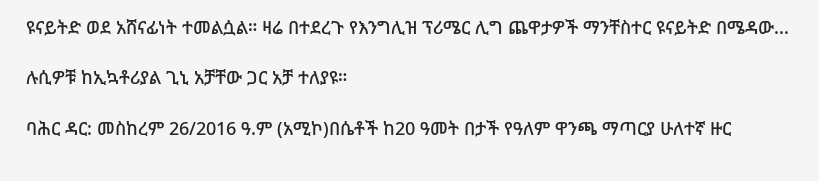ዩናይትድ ወደ አሸናፊነት ተመልሷል። ዛሬ በተደረጉ የእንግሊዝ ፕሪሜር ሊግ ጨዋታዎች ማንቸስተር ዩናይትድ በሜዳው...

ሉሲዎቹ ከኢኳቶሪያል ጊኒ አቻቸው ጋር አቻ ተለያዩ።

ባሕር ዳር: መስከረም 26/2016 ዓ.ም (አሚኮ)በሴቶች ከ20 ዓመት በታች የዓለም ዋንጫ ማጣርያ ሁለተኛ ዙር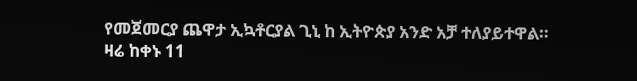የመጀመርያ ጨዋታ ኢኳቶርያል ጊኒ ከ ኢትዮጵያ አንድ አቻ ተለያይተዋል። ዛሬ ከቀኑ 11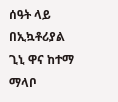ሰዓት ላይ በኢኳቶሪያል ጊኒ ዋና ከተማ ማላቦ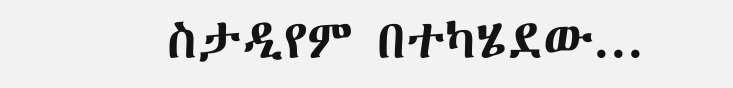ስታዲየም በተካሄደው...